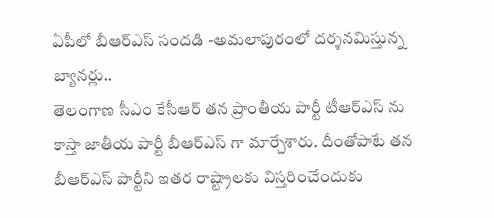ఏపీలో బీఆర్ఎస్ సందడి -అమలాపురంలో దర్శనమిస్తున్న బ్యానర్లు..
తెలంగాణ సీఎం కేసీఆర్ తన ప్రాంతీయ పార్టీ టీఆర్ఎస్ ను కాస్తా జాతీయ పార్టీ బీఆర్ఎస్ గా మార్చేశారు. దీంతోపాటే తన బీఆర్ఎస్ పార్టీని ఇతర రాష్ట్రాలకు విస్తరించేందుకు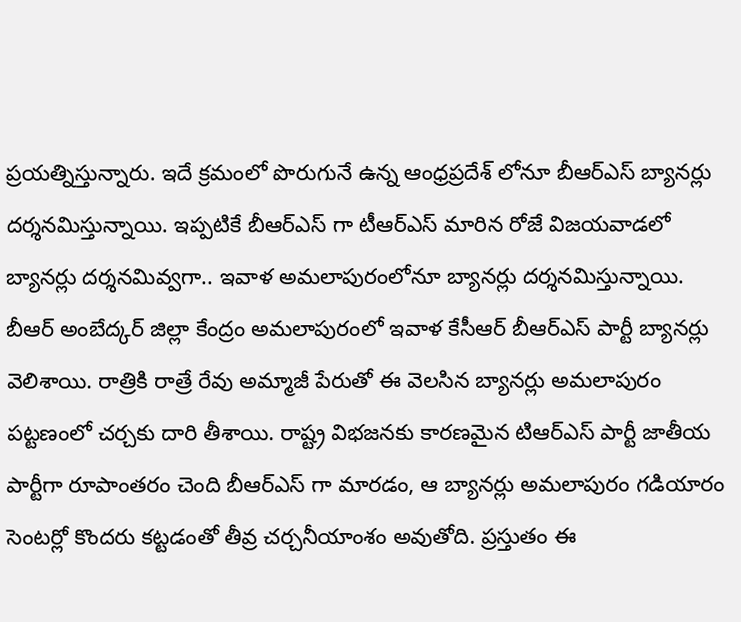ప్రయత్నిస్తున్నారు. ఇదే క్రమంలో పొరుగునే ఉన్న ఆంధ్రప్రదేశ్ లోనూ బీఆర్ఎస్ బ్యానర్లు దర్శనమిస్తున్నాయి. ఇప్పటికే బీఆర్ఎస్ గా టీఆర్ఎస్ మారిన రోజే విజయవాడలో బ్యానర్లు దర్శనమివ్వగా.. ఇవాళ అమలాపురంలోనూ బ్యానర్లు దర్శనమిస్తున్నాయి.
బీఆర్ అంబేద్కర్ జిల్లా కేంద్రం అమలాపురంలో ఇవాళ కేసీఆర్ బీఆర్ఎస్ పార్టీ బ్యానర్లు వెలిశాయి. రాత్రికి రాత్రే రేవు అమ్మాజీ పేరుతో ఈ వెలసిన బ్యానర్లు అమలాపురం పట్టణంలో చర్చకు దారి తీశాయి. రాష్ట్ర విభజనకు కారణమైన టిఆర్ఎస్ పార్టీ జాతీయ పార్టీగా రూపాంతరం చెంది బీఆర్ఎస్ గా మారడం, ఆ బ్యానర్లు అమలాపురం గడియారం సెంటర్లో కొందరు కట్టడంతో తీవ్ర చర్చనీయాంశం అవుతోది. ప్రస్తుతం ఈ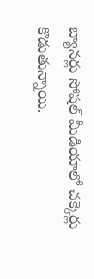బ్యానర్లు సోషల్ మీడియాలో చక్కెర్లు కొడుతున్నాయి.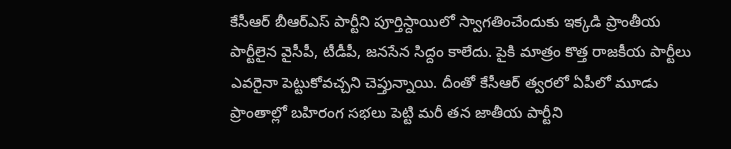కేసీఆర్ బీఆర్ఎస్ పార్టీని పూర్తిస్దాయిలో స్వాగతించేందుకు ఇక్కడి ప్రాంతీయ పార్టీలైన వైసీపీ, టీడీపీ, జనసేన సిద్దం కాలేదు. పైకి మాత్రం కొత్త రాజకీయ పార్టీలు ఎవరైనా పెట్టుకోవచ్చని చెప్తున్నాయి. దీంతో కేసీఆర్ త్వరలో ఏపీలో మూడు ప్రాంతాల్లో బహిరంగ సభలు పెట్టి మరీ తన జాతీయ పార్టీని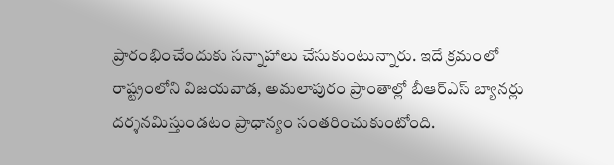ప్రారంభించేందుకు సన్నాహాలు చేసుకుంటున్నారు. ఇదే క్రమంలో రాష్ట్రంలోని విజయవాడ, అమలాపురం ప్రాంతాల్లో బీఆర్ఎస్ బ్యానర్లు దర్శనమిస్తుండటం ప్రాధాన్యం సంతరించుకుంటోంది.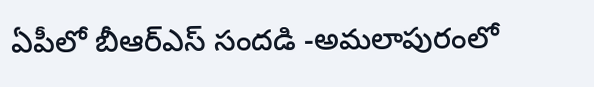ఏపీలో బీఆర్ఎస్ సందడి -అమలాపురంలో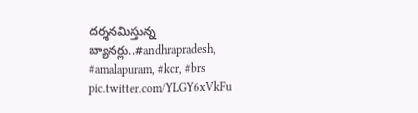దర్శనమిస్తున్న బ్యానర్లు..#andhrapradesh, #amalapuram, #kcr, #brs pic.twitter.com/YLGY6xVkFu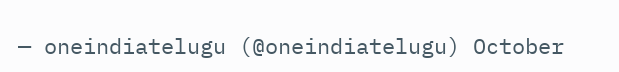— oneindiatelugu (@oneindiatelugu) October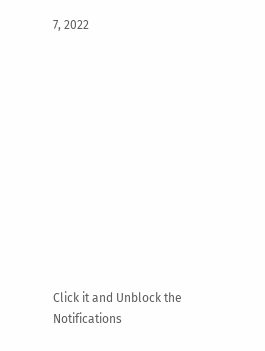7, 2022












Click it and Unblock the Notifications